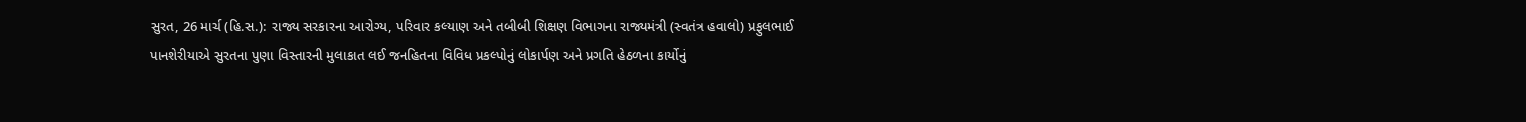સુરત, 26 માર્ચ (હિ.સ.): રાજ્ય સરકારના આરોગ્ય, પરિવાર કલ્યાણ અને તબીબી શિક્ષણ વિભાગના રાજ્યમંત્રી (સ્વતંત્ર હવાલો) પ્રફુલભાઈ પાનશેરીયાએ સુરતના પુણા વિસ્તારની મુલાકાત લઈ જનહિતના વિવિધ પ્રકલ્પોનું લોકાર્પણ અને પ્રગતિ હેઠળના કાર્યોનું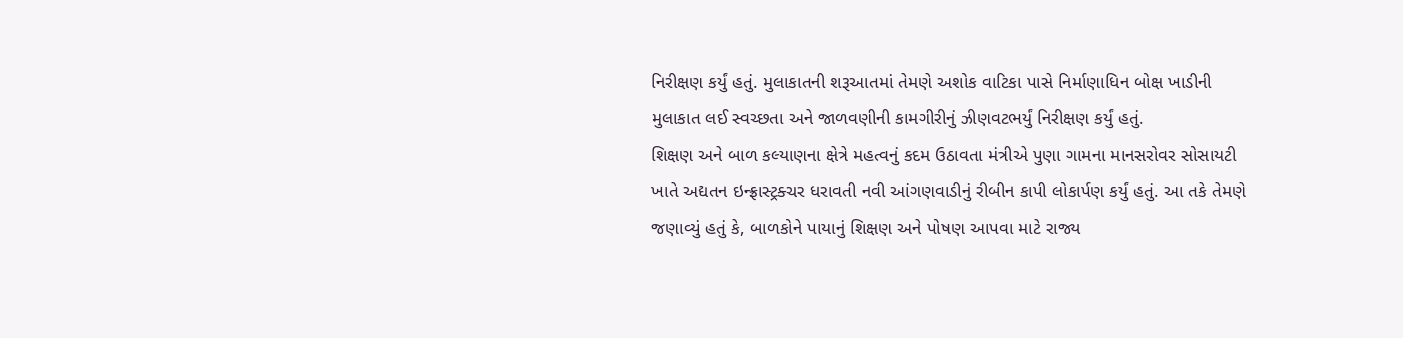નિરીક્ષણ કર્યું હતું. મુલાકાતની શરૂઆતમાં તેમણે અશોક વાટિકા પાસે નિર્માણાધિન બોક્ષ ખાડીની મુલાકાત લઈ સ્વચ્છતા અને જાળવણીની કામગીરીનું ઝીણવટભર્યું નિરીક્ષણ કર્યું હતું.
શિક્ષણ અને બાળ કલ્યાણના ક્ષેત્રે મહત્વનું કદમ ઉઠાવતા મંત્રીએ પુણા ગામના માનસરોવર સોસાયટી ખાતે અદ્યતન ઇન્ફ્રાસ્ટ્રક્ચર ધરાવતી નવી આંગણવાડીનું રીબીન કાપી લોકાર્પણ કર્યું હતું. આ તકે તેમણે જણાવ્યું હતું કે, બાળકોને પાયાનું શિક્ષણ અને પોષણ આપવા માટે રાજ્ય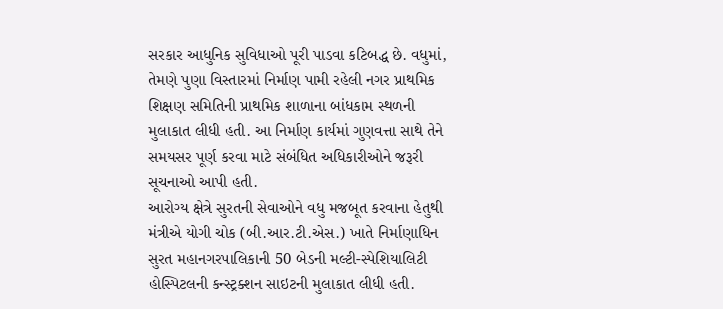સરકાર આધુનિક સુવિધાઓ પૂરી પાડવા કટિબદ્ધ છે. વધુમાં, તેમણે પુણા વિસ્તારમાં નિર્માણ પામી રહેલી નગર પ્રાથમિક શિક્ષણ સમિતિની પ્રાથમિક શાળાના બાંધકામ સ્થળની મુલાકાત લીધી હતી. આ નિર્માણ કાર્યમાં ગુણવત્તા સાથે તેને સમયસર પૂર્ણ કરવા માટે સંબંધિત અધિકારીઓને જરૂરી સૂચનાઓ આપી હતી.
આરોગ્ય ક્ષેત્રે સુરતની સેવાઓને વધુ મજબૂત કરવાના હેતુથી મંત્રીએ યોગી ચોક (બી.આર.ટી.એસ.) ખાતે નિર્માણાધિન સુરત મહાનગરપાલિકાની 50 બેડની મલ્ટી-સ્પેશિયાલિટી હોસ્પિટલની કન્સ્ટ્રક્શન સાઇટની મુલાકાત લીધી હતી.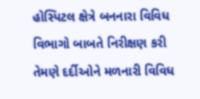હોસ્પિટલ ક્ષેત્રે બનનારા વિવિધ વિભાગો બાબતે નિરીક્ષણ કરી તેમણે દર્દીઓને મળનારી વિવિધ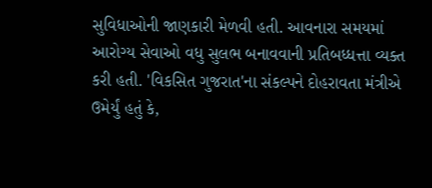સુવિધાઓની જાણકારી મેળવી હતી. આવનારા સમયમાં આરોગ્ય સેવાઓ વધુ સુલભ બનાવવાની પ્રતિબધ્ધત્તા વ્યક્ત કરી હતી. 'વિકસિત ગુજરાત'ના સંકલ્પને દોહરાવતા મંત્રીએ ઉમેર્યું હતું કે,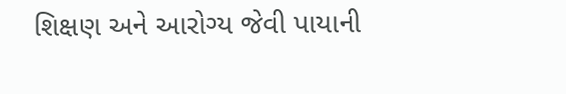શિક્ષણ અને આરોગ્ય જેવી પાયાની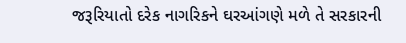જરૂરિયાતો દરેક નાગરિકને ઘરઆંગણે મળે તે સરકારની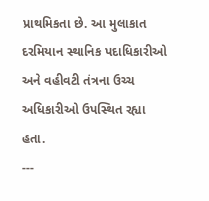પ્રાથમિકતા છે. આ મુલાકાત દરમિયાન સ્થાનિક પદાધિકારીઓ અને વહીવટી તંત્રના ઉચ્ચ અધિકારીઓ ઉપસ્થિત રહ્યા હતા.
---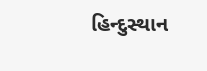હિન્દુસ્થાન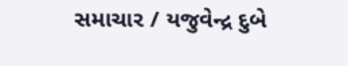સમાચાર / યજુવેન્દ્ર દુબે